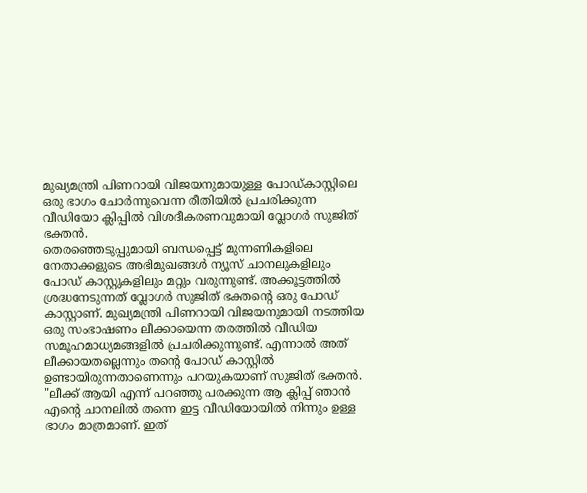മുഖ്യമന്ത്രി പിണറായി വിജയനുമായുള്ള പോഡ്കാസ്റ്റിലെ ഒരു ഭാഗം ചോർന്നുവെന്ന രീതിയിൽ പ്രചരിക്കുന്ന വീഡിയോ ക്ലിപ്പിൽ വിശദീകരണവുമായി വ്ലോഗർ സുജിത് ഭക്തൻ.
തെരഞ്ഞെടുപ്പുമായി ബന്ധപ്പെട്ട് മുന്നണികളിലെ നേതാക്കളുടെ അഭിമുഖങ്ങൾ ന്യൂസ് ചാനലുകളിലും പോഡ് കാസ്റ്റുകളിലും മറ്റും വരുന്നുണ്ട്. അക്കൂട്ടത്തിൽ ശ്രദ്ധനേടുന്നത് വ്ലോഗർ സുജിത് ഭക്തന്റെ ഒരു പോഡ് കാസ്റ്റാണ്. മുഖ്യമന്ത്രി പിണറായി വിജയനുമായി നടത്തിയ ഒരു സംഭാഷണം ലീക്കായെന്ന തരത്തിൽ വീഡിയ സമൂഹമാധ്യമങ്ങളിൽ പ്രചരിക്കുന്നുണ്ട്. എന്നാൽ അത് ലീക്കായതല്ലെന്നും തന്റെ പോഡ് കാസ്റ്റിൽ ഉണ്ടായിരുന്നതാണെന്നും പറയുകയാണ് സുജിത് ഭക്തൻ.
"ലീക്ക് ആയി എന്ന് പറഞ്ഞു പരക്കുന്ന ആ ക്ലിപ്പ് ഞാൻ എന്റെ ചാനലിൽ തന്നെ ഇട്ട വീഡിയോയിൽ നിന്നും ഉള്ള ഭാഗം മാത്രമാണ്. ഇത്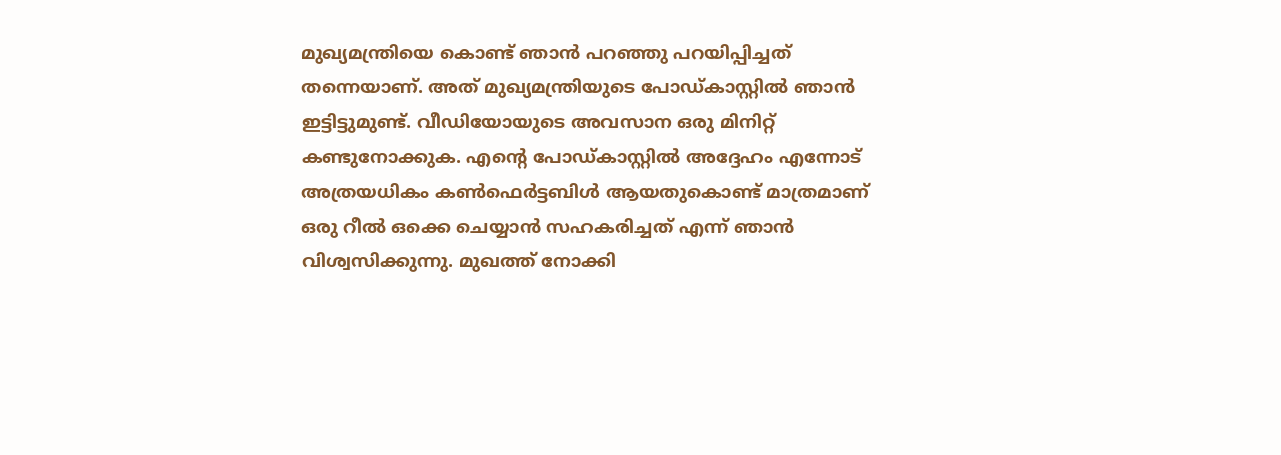മുഖ്യമന്ത്രിയെ കൊണ്ട് ഞാൻ പറഞ്ഞു പറയിപ്പിച്ചത് തന്നെയാണ്. അത് മുഖ്യമന്ത്രിയുടെ പോഡ്കാസ്റ്റിൽ ഞാൻ ഇട്ടിട്ടുമുണ്ട്. വീഡിയോയുടെ അവസാന ഒരു മിനിറ്റ് കണ്ടുനോക്കുക. എന്റെ പോഡ്കാസ്റ്റിൽ അദ്ദേഹം എന്നോട് അത്രയധികം കൺഫെർട്ടബിൾ ആയതുകൊണ്ട് മാത്രമാണ് ഒരു റീൽ ഒക്കെ ചെയ്യാൻ സഹകരിച്ചത് എന്ന് ഞാൻ വിശ്വസിക്കുന്നു. മുഖത്ത് നോക്കി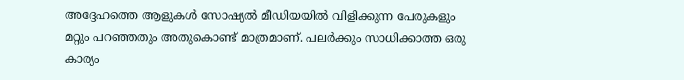അദ്ദേഹത്തെ ആളുകൾ സോഷ്യൽ മീഡിയയിൽ വിളിക്കുന്ന പേരുകളും മറ്റും പറഞ്ഞതും അതുകൊണ്ട് മാത്രമാണ്. പലർക്കും സാധിക്കാത്ത ഒരു കാര്യം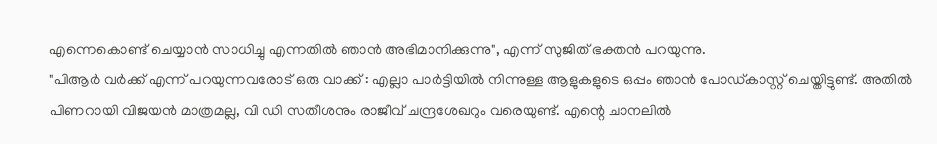എന്നെകൊണ്ട് ചെയ്യാൻ സാധിച്ചു എന്നതിൽ ഞാൻ അഭിമാനിക്കുന്നു", എന്ന് സുജിത് ഭക്തൻ പറയുന്നു.
"പിആർ വർക്ക് എന്ന് പറയുന്നവരോട് ഒരു വാക്ക് : എല്ലാ പാർട്ടിയിൽ നിന്നുള്ള ആളുകളുടെ ഒപ്പം ഞാൻ പോഡ്കാസ്റ്റ് ചെയ്തിട്ടുണ്ട്. അതിൽ പിണറായി വിജയൻ മാത്രമല്ല, വി ഡി സതീശനും രാജീവ് ചന്ദ്രശേഖറും വരെയുണ്ട്. എന്റെ ചാനലിൽ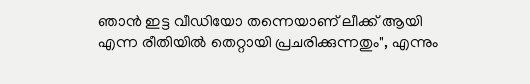ഞാൻ ഇട്ട വീഡിയോ തന്നെയാണ് ലീക്ക് ആയി എന്ന രീതിയിൽ തെറ്റായി പ്രചരിക്കുന്നതും", എന്നും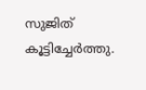സുജിത് കൂട്ടിച്ചേർത്തു.